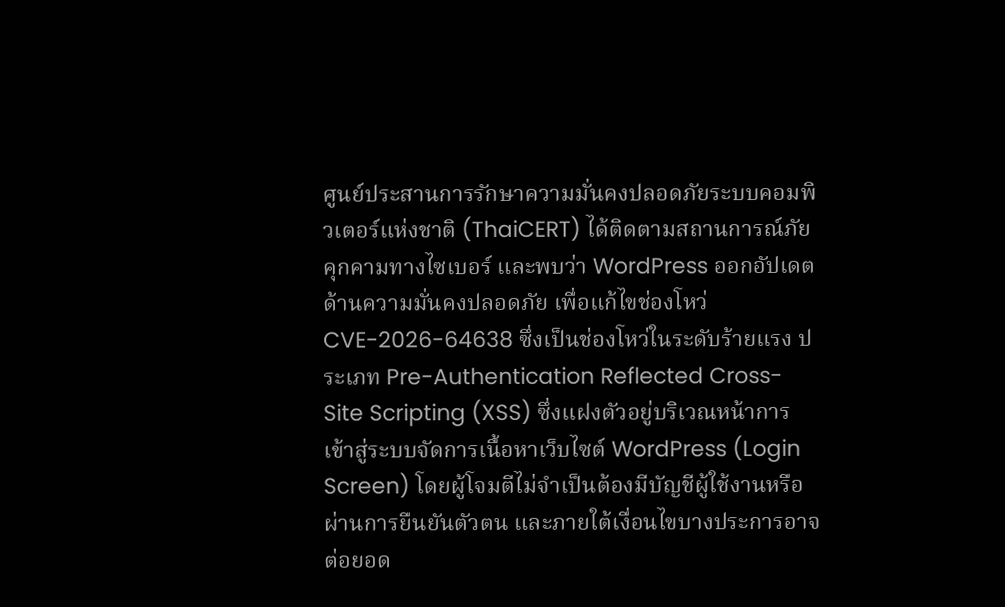ศูนย์ประสานการรักษาความมั่นคงปลอดภัยระบบคอมพิวเตอร์แห่งชาติ (ThaiCERT) ได้ติดตามสถานการณ์ภัยคุกคามทางไซเบอร์ และพบว่า WordPress ออกอัปเดตด้านความมั่นคงปลอดภัย เพื่อแก้ไขช่องโหว่ CVE-2026-64638 ซึ่งเป็นช่องโหว่ในระดับร้ายแรง ประเภท Pre-Authentication Reflected Cross-Site Scripting (XSS) ซึ่งแฝงตัวอยู่บริเวณหน้าการเข้าสู่ระบบจัดการเนื้อหาเว็บไซต์ WordPress (Login Screen) โดยผู้โจมตีไม่จำเป็นต้องมีบัญชีผู้ใช้งานหรือผ่านการยืนยันตัวตน และภายใต้เงื่อนไขบางประการอาจต่อยอด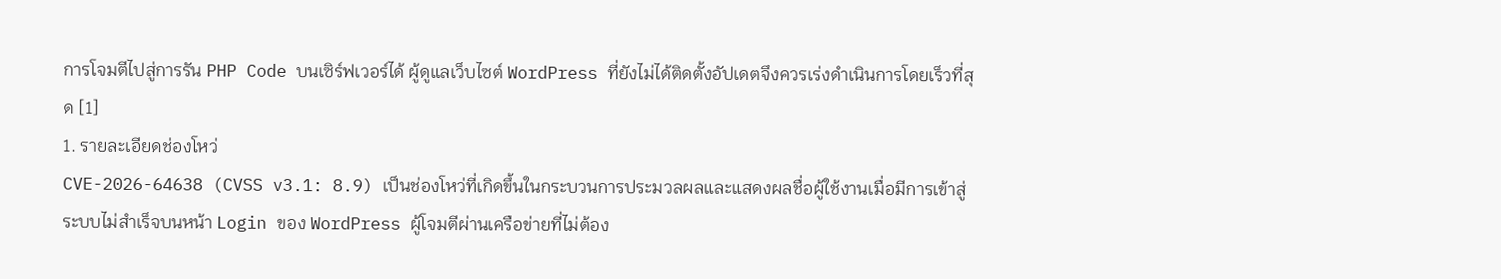การโจมตีไปสู่การรัน PHP Code บนเซิร์ฟเวอร์ได้ ผู้ดูแลเว็บไซต์ WordPress ที่ยังไม่ได้ติดตั้งอัปเดตจึงควรเร่งดำเนินการโดยเร็วที่สุด [1]
1. รายละเอียดช่องโหว่
CVE-2026-64638 (CVSS v3.1: 8.9) เป็นช่องโหว่ที่เกิดขึ้นในกระบวนการประมวลผลและแสดงผลชื่อผู้ใช้งานเมื่อมีการเข้าสู่ระบบไม่สำเร็จบนหน้า Login ของ WordPress ผู้โจมตีผ่านเครือข่ายที่ไม่ต้อง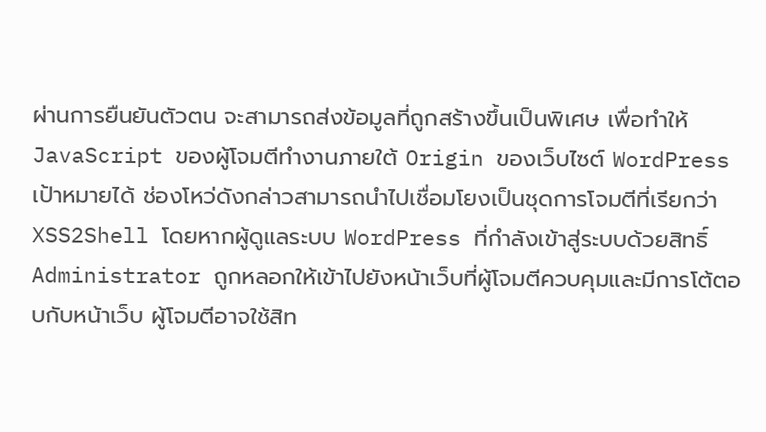ผ่านการยืนยันตัวตน จะสามารถส่งข้อมูลที่ถูกสร้างขึ้นเป็นพิเศษ เพื่อทำให้ JavaScript ของผู้โจมตีทำงานภายใต้ Origin ของเว็บไซต์ WordPress เป้าหมายได้ ช่องโหว่ดังกล่าวสามารถนำไปเชื่อมโยงเป็นชุดการโจมตีที่เรียกว่า XSS2Shell โดยหากผู้ดูแลระบบ WordPress ที่กำลังเข้าสู่ระบบด้วยสิทธิ์ Administrator ถูกหลอกให้เข้าไปยังหน้าเว็บที่ผู้โจมตีควบคุมและมีการโต้ตอบกับหน้าเว็บ ผู้โจมตีอาจใช้สิท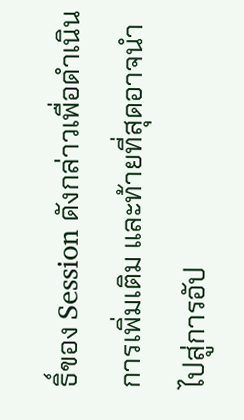ธิ์ของ Session ดังกล่าวเพื่อดำเนินการเพิ่มเติม และท้ายที่สุดอาจนำไปสู่การอัป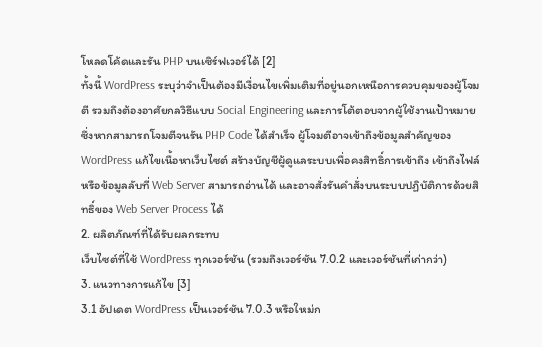โหลดโค้ดและรัน PHP บนเซิร์ฟเวอร์ได้ [2]
ทั้งนี้ WordPress ระบุว่าจำเป็นต้องมีเงื่อนไขเพิ่มเติมที่อยู่นอกเหนือการควบคุมของผู้โจมตี รวมถึงต้องอาศัยกลวิธีแบบ Social Engineering และการโต้ตอบจากผู้ใช้งานเป้าหมาย ซึ่งหากสามารถโจมตีจนรัน PHP Code ได้สำเร็จ ผู้โจมตีอาจเข้าถึงข้อมูลสำคัญของ WordPress แก้ไขเนื้อหาเว็บไซต์ สร้างบัญชีผู้ดูแลระบบเพื่อคงสิทธิ์การเข้าถึง เข้าถึงไฟล์หรือข้อมูลลับที่ Web Server สามารถอ่านได้ และอาจสั่งรันคำสั่งบนระบบปฏิบัติการด้วยสิทธิ์ของ Web Server Process ได้
2. ผลิตภัณฑ์ที่ได้รับผลกระทบ
เว็บไซต์ที่ใช้ WordPress ทุกเวอร์ชัน (รวมถึงเวอร์ชัน 7.0.2 และเวอร์ชันที่เก่ากว่า)
3. แนวทางการแก้ไข [3]
3.1 อัปเดต WordPress เป็นเวอร์ชัน 7.0.3 หรือใหม่ก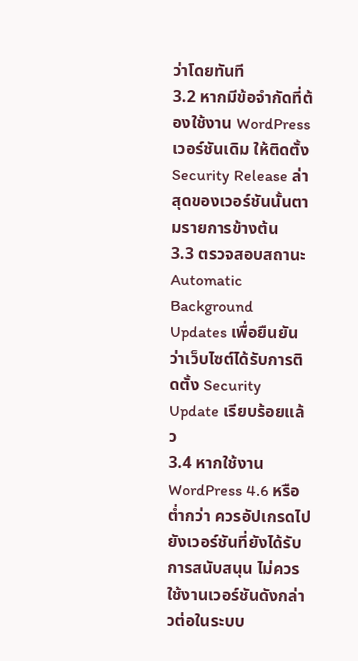ว่าโดยทันที
3.2 หากมีข้อจำกัดที่ต้องใช้งาน WordPress เวอร์ชันเดิม ให้ติดตั้ง Security Release ล่าสุดของเวอร์ชันนั้นตามรายการข้างต้น
3.3 ตรวจสอบสถานะ Automatic Background Updates เพื่อยืนยันว่าเว็บไซต์ได้รับการติดตั้ง Security Update เรียบร้อยแล้ว
3.4 หากใช้งาน WordPress 4.6 หรือต่ำกว่า ควรอัปเกรดไปยังเวอร์ชันที่ยังได้รับการสนับสนุน ไม่ควรใช้งานเวอร์ชันดังกล่าวต่อในระบบ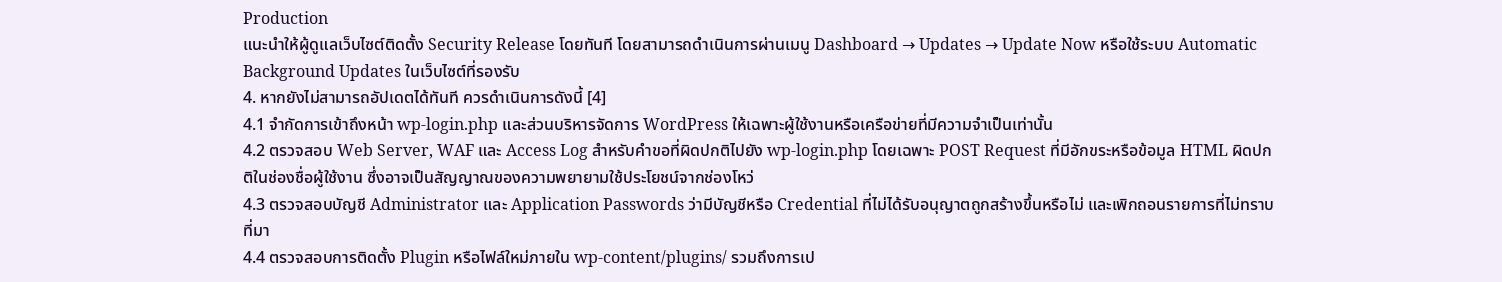Production
แนะนำให้ผู้ดูแลเว็บไซต์ติดตั้ง Security Release โดยทันที โดยสามารถดำเนินการผ่านเมนู Dashboard → Updates → Update Now หรือใช้ระบบ Automatic Background Updates ในเว็บไซต์ที่รองรับ
4. หากยังไม่สามารถอัปเดตได้ทันที ควรดำเนินการดังนี้ [4]
4.1 จำกัดการเข้าถึงหน้า wp-login.php และส่วนบริหารจัดการ WordPress ให้เฉพาะผู้ใช้งานหรือเครือข่ายที่มีความจำเป็นเท่านั้น
4.2 ตรวจสอบ Web Server, WAF และ Access Log สำหรับคำขอที่ผิดปกติไปยัง wp-login.php โดยเฉพาะ POST Request ที่มีอักขระหรือข้อมูล HTML ผิดปกติในช่องชื่อผู้ใช้งาน ซึ่งอาจเป็นสัญญาณของความพยายามใช้ประโยชน์จากช่องโหว่
4.3 ตรวจสอบบัญชี Administrator และ Application Passwords ว่ามีบัญชีหรือ Credential ที่ไม่ได้รับอนุญาตถูกสร้างขึ้นหรือไม่ และเพิกถอนรายการที่ไม่ทราบที่มา
4.4 ตรวจสอบการติดตั้ง Plugin หรือไฟล์ใหม่ภายใน wp-content/plugins/ รวมถึงการเป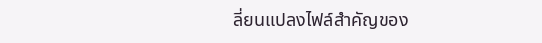ลี่ยนแปลงไฟล์สำคัญของ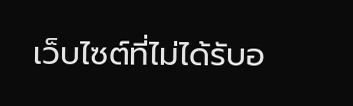เว็บไซต์ที่ไม่ได้รับอ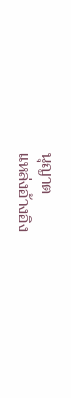นุญาต
แหล่งอ้างอิง